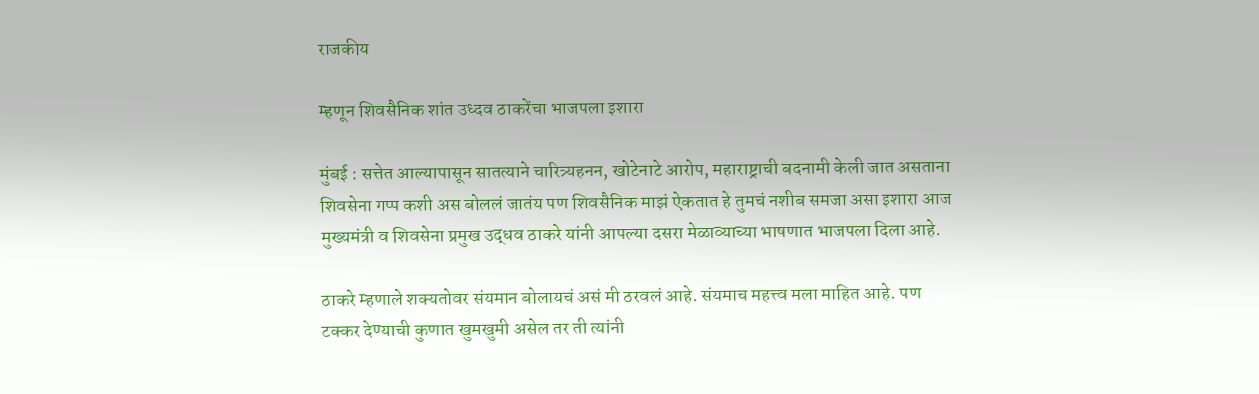राजकीय

म्हणून शिवसैनिक शांत उध्दव ठाकरेंचा भाजपला इशारा

मुंबई : सत्तेत आल्यापासून सातत्याने चारित्र्यहनन, खोटेनाटे आरोप, महाराष्ट्राची बदनामी केली जात असताना शिवसेना गप्प कशी अस बोललं जातंय पण शिवसैनिक माझं ऐकतात हे तुमचं नशीब समजा असा इशारा आज मुख्यमंत्री व शिवसेना प्रमुख उद्धव ठाकरे यांनी आपल्या दसरा मेळाव्याच्या भाषणात भाजपला दिला आहे.

ठाकरे म्हणाले शक्यतोवर संयमान बोलायचं असं मी ठरवलं आहे. संयमाच महत्त्व मला माहित आहे. पण टक्कर देण्याची कुणात खुमखुमी असेल तर ती त्यांनी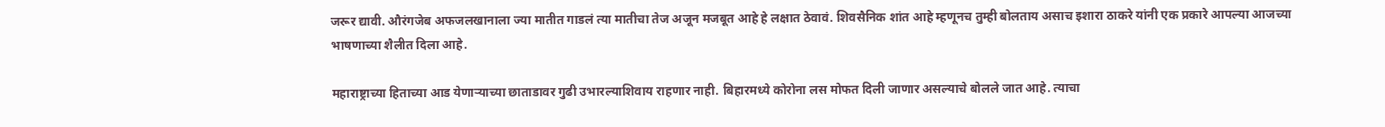जरूर द्यावी. औरंगजेब अफजलखानाला ज्या मातीत गाडलं त्या मातीचा तेज अजून मजबूत आहे हे लक्षात ठेवावं. शिवसैनिक शांत आहे म्हणूनच तुम्ही बोलताय असाच इशारा ठाकरे यांनी एक प्रकारे आपल्या आजच्या भाषणाच्या शैलीत दिला आहे.

महाराष्ट्राच्या हिताच्या आड येणाऱ्याच्या छाताडावर गुढी उभारल्याशिवाय राहणार नाही. बिहारमध्ये कोरोना लस मोफत दिली जाणार असल्याचे बोलले जात आहे. त्याचा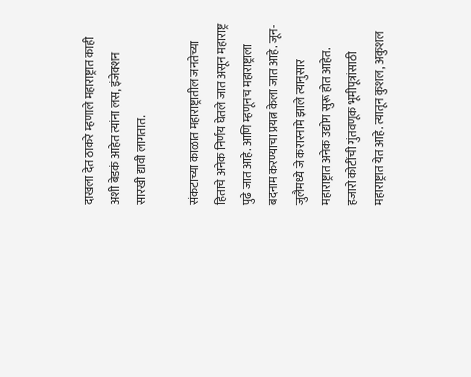दाखला देत ठाकरे म्हणाले महाराष्ट्रात काही अशी बेडकं आहेत त्यांना लस, इंजेक्शन सारखी द्यावी लागतात.

संकटाच्या काळात महाराष्ट्रातील जनतेच्या हिताचे अनेक निर्णय घेतले जात असून महाराष्ट्र पुढे जात आहे. आणि म्हणूनच महाराष्ट्राला बदनाम करण्याचा प्रयत्न केला जात आहे. जून-जुलैमध्ये जे करारनामे झाले त्यानुसार महाराष्ट्रात अनेक उद्योग सुरू होत आहेत. हजारो कोटींची गुंतवणूक भूमीपूत्रांसाठी महाराष्ट्रात येत आहे. त्यातून कुशल, अकुशल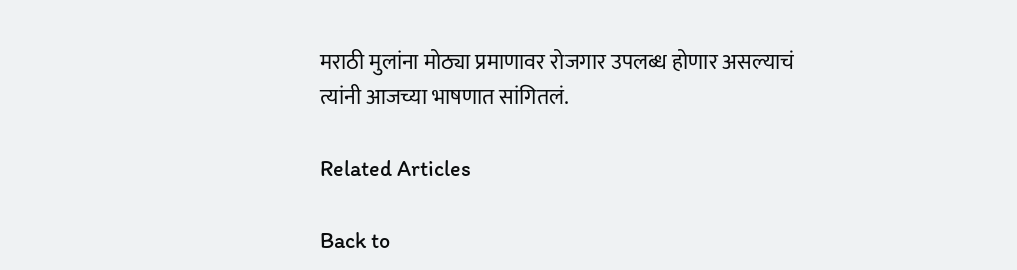मराठी मुलांना मोठ्या प्रमाणावर रोजगार उपलब्ध होणार असल्याचं त्यांनी आजच्या भाषणात सांगितलं.

Related Articles

Back to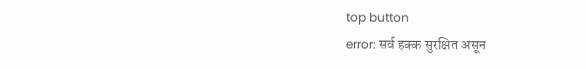top button
error: सर्व हक्क सुरक्षित असून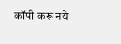कॉपी करू नये